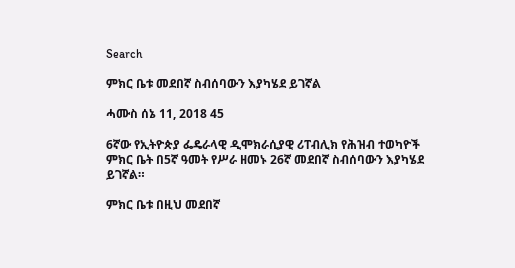Search

ምክር ቤቱ መደበኛ ስብሰባውን እያካሄደ ይገኛል

ሓሙስ ሰኔ 11, 2018 45

6ኛው የኢትዮጵያ ፌዴራላዊ ዲሞክራሲያዊ ሪፐብሊክ የሕዝብ ተወካዮች ምክር ቤት በ5ኛ ዓመት የሥራ ዘመኑ 26ኛ መደበኛ ስብሰባውን እያካሄደ ይገኛል።

ምክር ቤቱ በዚህ መደበኛ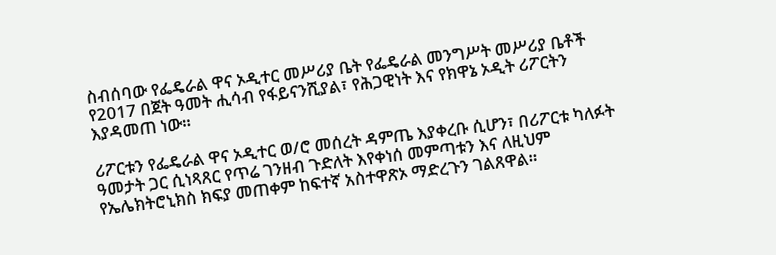ስብሰባው የፌዴራል ዋና ኦዲተር መሥሪያ ቤት የፌዴራል መንግሥት መሥሪያ ቤቶች የ2017 በጀት ዓመት ሒሳብ የፋይናንሺያል፣ የሕጋዊነት እና የክዋኔ ኦዲት ሪፖርትን እያዳመጠ ነው።

ሪፖርቱን የፌዴራል ዋና ኦዲተር ወ/ሮ መሰረት ዳምጤ እያቀረቡ ሲሆን፣ በሪፖርቱ ካለፉት ዓመታት ጋር ሲነጻጸር የጥሬ ገንዘብ ጉድለት እየቀነሰ መምጣቱን እና ለዚህም የኤሌክትሮኒክስ ክፍያ መጠቀም ከፍተኛ አስተዋጽኦ ማድረጉን ገልጸዋል።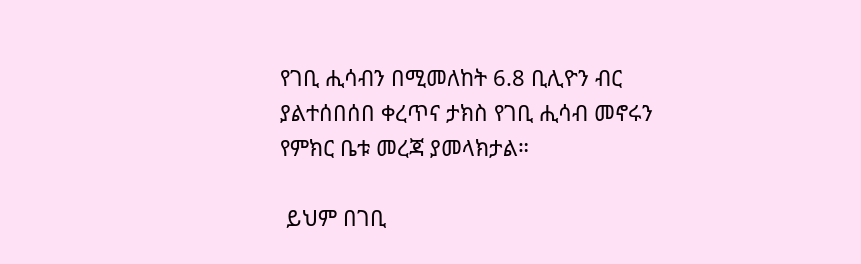የገቢ ሒሳብን በሚመለከት 6.8 ቢሊዮን ብር ያልተሰበሰበ ቀረጥና ታክስ የገቢ ሒሳብ መኖሩን የምክር ቤቱ መረጃ ያመላክታል።

 ይህም በገቢ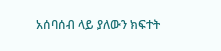አሰባሰብ ላይ ያለውን ክፍተት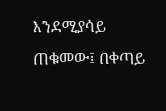እንደሚያሳይ ጠቁመው፤ በቀጣይ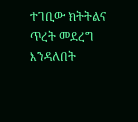ተገቢው ክትትልና ጥረት መደረግ እንዳለበት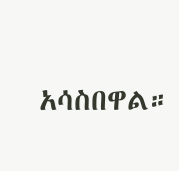አሳስበዋል።